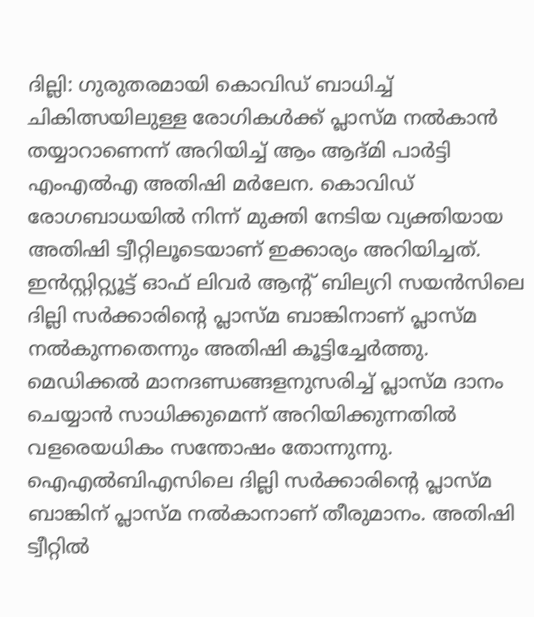ദില്ലി: ഗുരുതരമായി കൊവിഡ് ബാധിച്ച് ചികിത്സയിലുള്ള രോഗികൾക്ക് പ്ലാസ്മ നൽകാൻ തയ്യാറാണെന്ന് അറിയിച്ച് ആം ആദ്മി പാർട്ടി എംഎൽഎ അതിഷി മർലേന. കൊവിഡ് രോഗബാധയിൽ നിന്ന് മുക്തി നേടിയ വ്യക്തിയായ അതിഷി ട്വീറ്റിലൂടെയാണ് ഇക്കാര്യം അറിയിച്ചത്. ഇൻസ്റ്റിറ്റ്യൂട്ട് ഓഫ് ലിവർ ആന്റ് ബില്യറി സയൻസിലെ ദില്ലി സർക്കാരിന്റെ പ്ലാസ്മ ബാങ്കിനാണ് പ്ലാസ്മ നൽകുന്നതെന്നും അതിഷി കൂട്ടിച്ചേർത്തു. മെഡിക്കൽ മാനദണ്ഡങ്ങളനുസരിച്ച് പ്ലാസ്മ ദാനം ചെയ്യാൻ സാധിക്കുമെന്ന് അറിയിക്കുന്നതിൽ വളരെയധികം സന്തോഷം തോന്നുന്നു. ഐഎൽബിഎസിലെ ദില്ലി സർക്കാരിന്റെ പ്ലാസ്മ ബാങ്കിന് പ്ലാസ്മ നൽകാനാണ് തീരുമാനം. അതിഷി ട്വീറ്റിൽ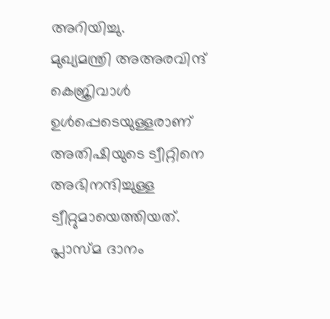അറിയിച്ചു.
മുഖ്യമന്ത്രി അഅരവിന്ദ് കെജ്രിവാൾ ഉൾപ്പെടെയുള്ളരാണ് അതിഷിയുടെ ട്വീറ്റിനെ അഭിനന്ദിച്ചുള്ള ട്വീറ്റുമായെത്തിയത്. പ്ലാസ്മ ദാനം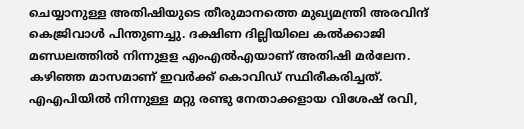ചെയ്യാനുള്ള അതിഷിയുടെ തീരുമാനത്തെ മുഖ്യമന്ത്രി അരവിന്ദ് കെജ്രിവാൾ പിന്തുണച്ചു. ദക്ഷിണ ദില്ലിയിലെ കൽക്കാജി മണ്ഡലത്തിൽ നിന്നുളള എംഎൽഎയാണ് അതിഷി മർലേന. കഴിഞ്ഞ മാസമാണ് ഇവർക്ക് കൊവിഡ് സ്ഥിരീകരിച്ചത്. എഎപിയിൽ നിന്നുള്ള മറ്റു രണ്ടു നേതാക്കളായ വിശേഷ് രവി,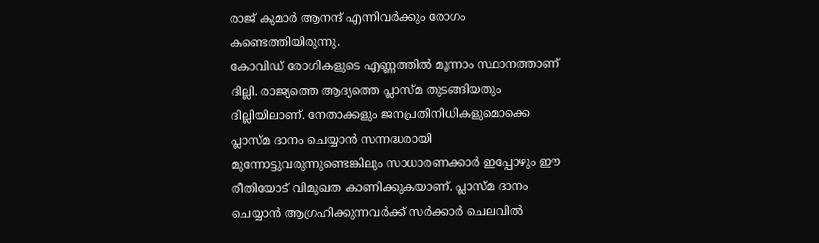രാജ് കുമാർ ആനന്ദ് എന്നിവർക്കും രോഗം കണ്ടെത്തിയിരുന്നു.
കോവിഡ് രോഗികളുടെ എണ്ണത്തിൽ മൂന്നാം സ്ഥാനത്താണ് ദില്ലി. രാജ്യത്തെ ആദ്യത്തെ പ്ലാസ്മ തുടങ്ങിയതും ദില്ലിയിലാണ്. നേതാക്കളും ജനപ്രതിനിധികളുമൊക്കെ പ്ലാസ്മ ദാനം ചെയ്യാൻ സന്നദ്ധരായി മുന്നോട്ടുവരുന്നുണ്ടെങ്കിലും സാധാരണക്കാർ ഇപ്പോഴും ഈ രീതിയോട് വിമുഖത കാണിക്കുകയാണ്. പ്ലാസ്മ ദാനം ചെയ്യാൻ ആഗ്രഹിക്കുന്നവർക്ക് സർക്കാർ ചെലവിൽ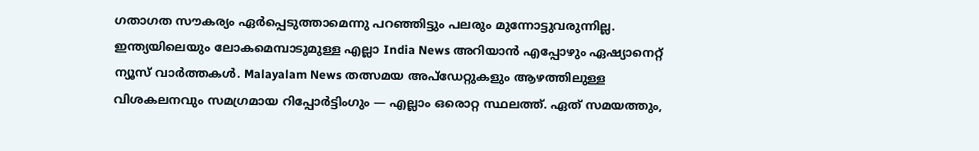ഗതാഗത സൗകര്യം ഏർപ്പെടുത്താമെന്നു പറഞ്ഞിട്ടും പലരും മുന്നോട്ടുവരുന്നില്ല.
ഇന്ത്യയിലെയും ലോകമെമ്പാടുമുള്ള എല്ലാ India News അറിയാൻ എപ്പോഴും ഏഷ്യാനെറ്റ് ന്യൂസ് വാർത്തകൾ. Malayalam News തത്സമയ അപ്ഡേറ്റുകളും ആഴത്തിലുള്ള വിശകലനവും സമഗ്രമായ റിപ്പോർട്ടിംഗും — എല്ലാം ഒരൊറ്റ സ്ഥലത്ത്. ഏത് സമയത്തും,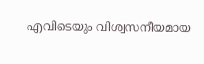എവിടെയും വിശ്വസനീയമായ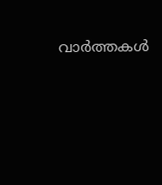വാർത്തകൾ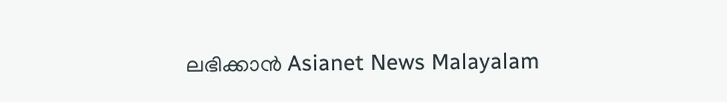ലഭിക്കാൻ Asianet News Malayalam